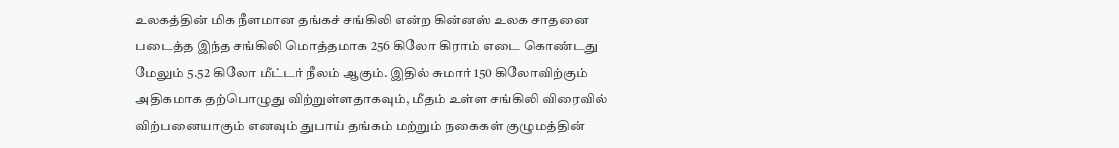உலகத்தின் மிக நீளமான தங்கச் சங்கிலி என்ற கின்னஸ் உலக சாதனை படைத்த இந்த சங்கிலி மொத்தமாக 256 கிலோ கிராம் எடை கொண்டது மேலும் 5.52 கிலோ மீட்டர் நீலம் ஆகும். இதில் சுமார் 150 கிலோவிற்கும் அதிகமாக தற்பொழுது விற்றுள்ளதாகவும், மீதம் உள்ள சங்கிலி விரைவில் விற்பனையாகும் எனவும் துபாய் தங்கம் மற்றும் நகைகள் குழுமத்தின்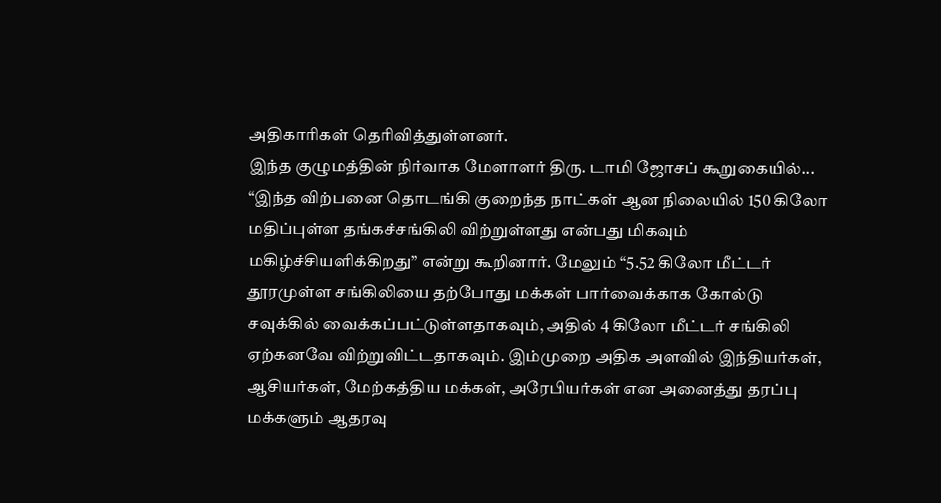அதிகாரிகள் தெரிவித்துள்ளனர்.
இந்த குழுமத்தின் நிர்வாக மேளாளர் திரு. டாமி ஜோசப் கூறுகையில்...
“இந்த விற்பனை தொடங்கி குறைந்த நாட்கள் ஆன நிலையில் 150 கிலோ மதிப்புள்ள தங்கச்சங்கிலி விற்றுள்ளது என்பது மிகவும் மகிழ்ச்சியளிக்கிறது” என்று கூறினார். மேலும் “5.52 கிலோ மீட்டர் தூரமுள்ள சங்கிலியை தற்போது மக்கள் பார்வைக்காக கோல்டு சவுக்கில் வைக்கப்பட்டுள்ளதாகவும், அதில் 4 கிலோ மீட்டர் சங்கிலி ஏற்கனவே விற்றுவிட்டதாகவும். இம்முறை அதிக அளவில் இந்தியர்கள், ஆசியர்கள், மேற்கத்திய மக்கள், அரேபியர்கள் என அனைத்து தரப்பு மக்களும் ஆதரவு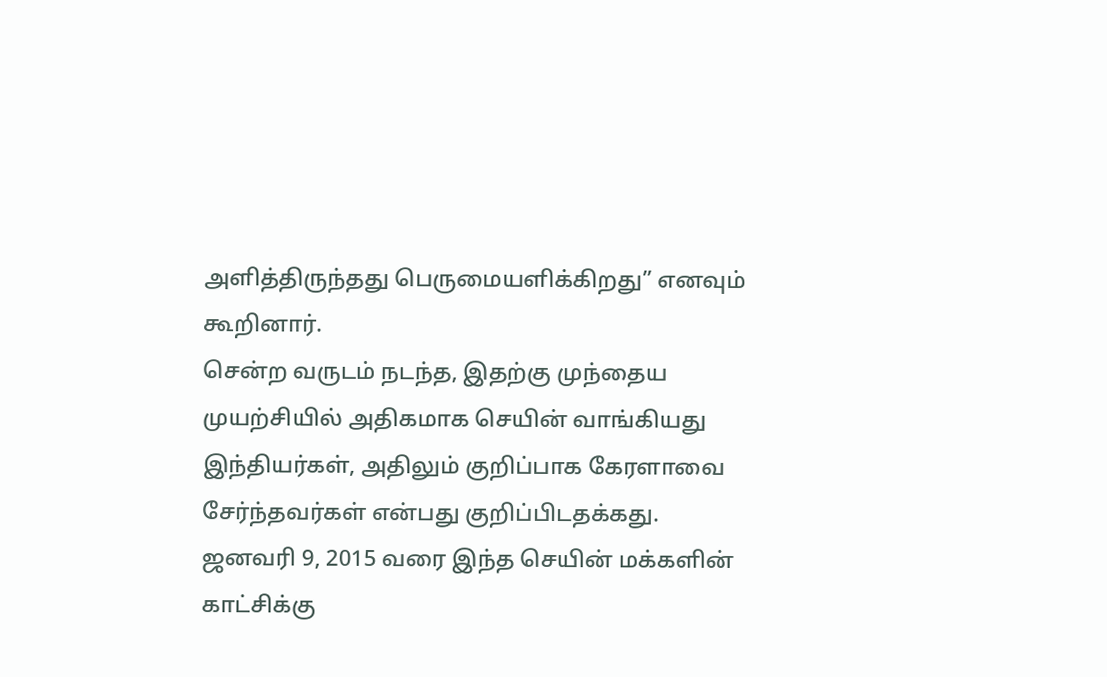அளித்திருந்தது பெருமையளிக்கிறது” எனவும் கூறினார்.
சென்ற வருடம் நடந்த, இதற்கு முந்தைய முயற்சியில் அதிகமாக செயின் வாங்கியது இந்தியர்கள், அதிலும் குறிப்பாக கேரளாவை சேர்ந்தவர்கள் என்பது குறிப்பிடதக்கது. ஜனவரி 9, 2015 வரை இந்த செயின் மக்களின் காட்சிக்கு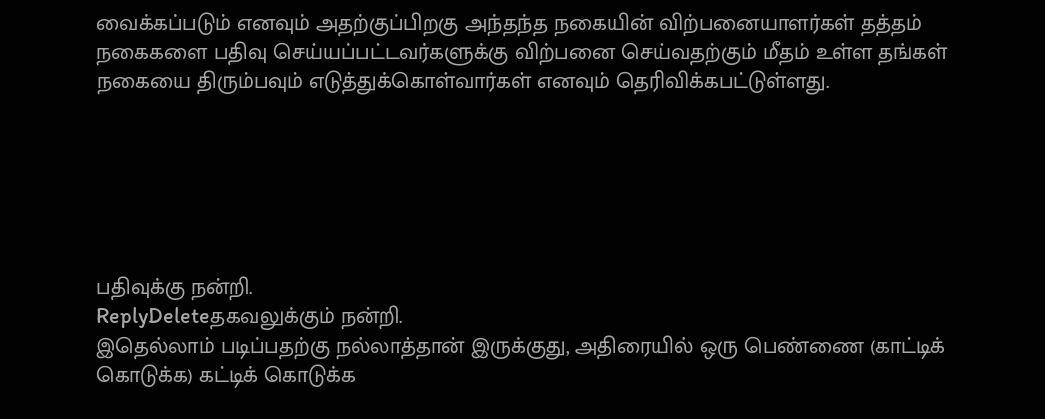வைக்கப்படும் எனவும் அதற்குப்பிறகு அந்தந்த நகையின் விற்பனையாளர்கள் தத்தம் நகைகளை பதிவு செய்யப்பட்டவர்களுக்கு விற்பனை செய்வதற்கும் மீதம் உள்ள தங்கள் நகையை திரும்பவும் எடுத்துக்கொள்வார்கள் எனவும் தெரிவிக்கபட்டுள்ளது.






பதிவுக்கு நன்றி.
ReplyDeleteதகவலுக்கும் நன்றி.
இதெல்லாம் படிப்பதற்கு நல்லாத்தான் இருக்குது, அதிரையில் ஒரு பெண்ணை (காட்டிக் கொடுக்க) கட்டிக் கொடுக்க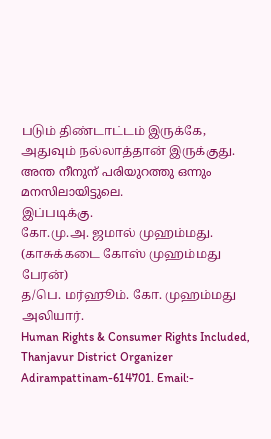படும் திண்டாட்டம் இருக்கே, அதுவும் நல்லாத்தான் இருக்குது.
അന്ത നീനുന് പരിയുറത്തു ഒന്നും മനസിലായിട്ടുലെ.
இப்படிக்கு.
கோ.மு.அ. ஜமால் முஹம்மது. (காசுக்கடை கோஸ் முஹம்மது பேரன்)
த/பெ. மர்ஹூம். கோ. முஹம்மது அலியார்.
Human Rights & Consumer Rights Included, Thanjavur District Organizer
Adirampattinam-614701. Email:-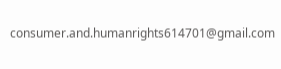consumer.and.humanrights614701@gmail.com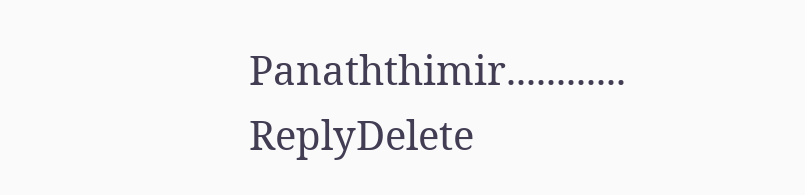Panaththimir............
ReplyDelete